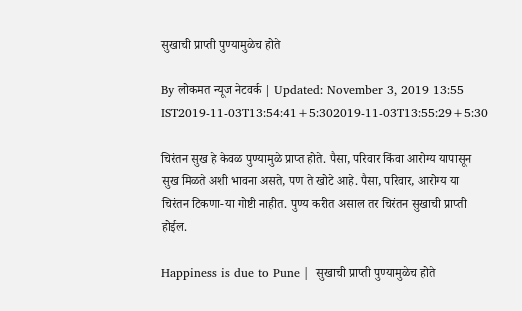सुखाची प्राप्ती पुण्यामुळेच होते

By लोकमत न्यूज नेटवर्क | Updated: November 3, 2019 13:55 IST2019-11-03T13:54:41+5:302019-11-03T13:55:29+5:30

चिरंतन सुख हे केवळ पुण्यामुळे प्राप्त होते. पैसा, परिवार किंवा आरोग्य यापासून सुख मिळते अशी भावना असते, पण ते खोटे आहे. पैसा, परिवार, आरोग्य या चिरंतन टिकणा-या गोष्टी नाहीत. पुण्य करीत असाल तर चिरंतन सुखाची प्राप्ती होईल.

Happiness is due to Pune |  सुखाची प्राप्ती पुण्यामुळेच होते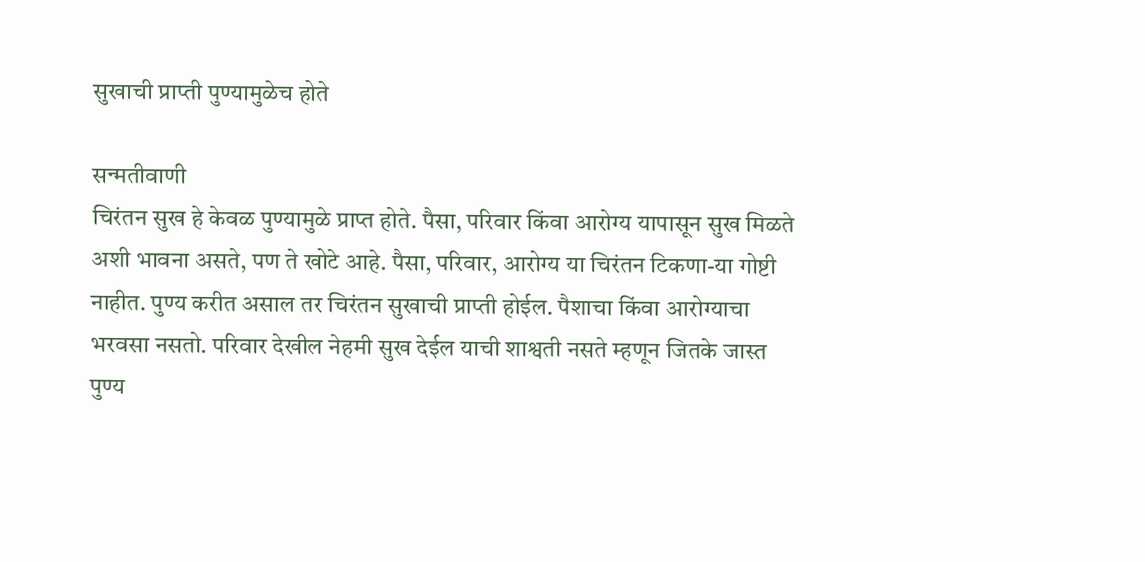सुखाची प्राप्ती पुण्यामुळेच होते

सन्मतीवाणी
चिरंतन सुख हे केवळ पुण्यामुळे प्राप्त होते. पैसा, परिवार किंवा आरोग्य यापासून सुख मिळते अशी भावना असते, पण ते खोटे आहे. पैसा, परिवार, आरोग्य या चिरंतन टिकणा-या गोष्टी नाहीत. पुण्य करीत असाल तर चिरंतन सुखाची प्राप्ती होईल. पैशाचा किंवा आरोग्याचा भरवसा नसतो. परिवार देखील नेहमी सुख देईल याची शाश्वती नसते म्हणून जितके जास्त पुण्य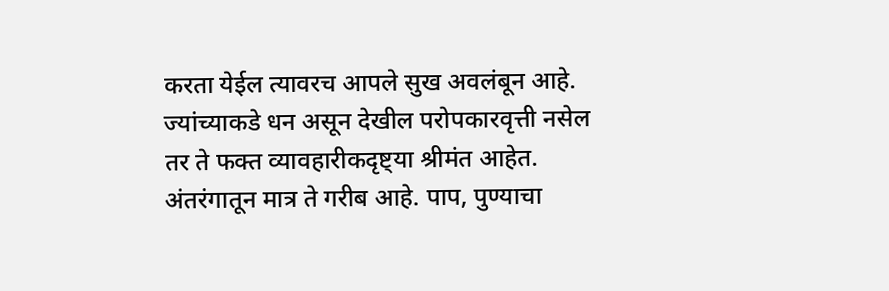करता येईल त्यावरच आपले सुख अवलंबून आहे.
ज्यांच्याकडे धन असून देखील परोपकारवृत्ती नसेल तर ते फक्त व्यावहारीकदृष्ट्या श्रीमंत आहेत. अंतरंगातून मात्र ते गरीब आहे. पाप, पुण्याचा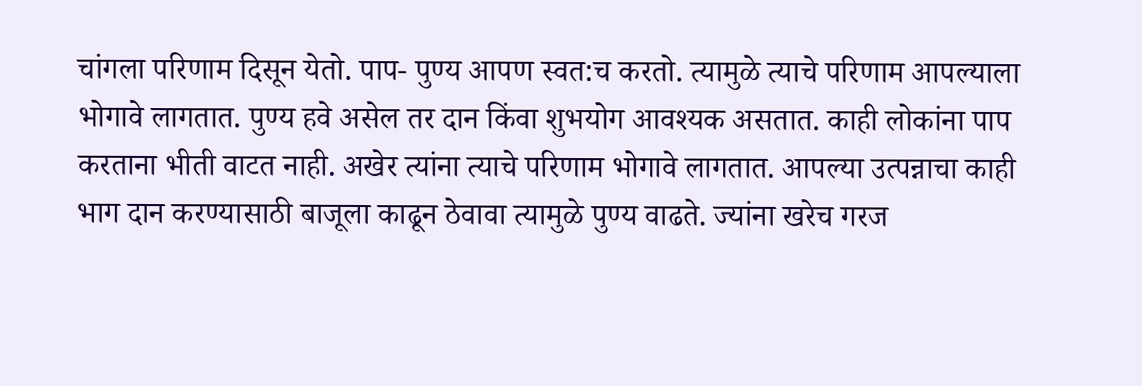चांगला परिणाम दिसून येतो. पाप- पुण्य आपण स्वत:च करतो. त्यामुळे त्याचे परिणाम आपल्याला भोगावे लागतात. पुण्य हवे असेल तर दान किंवा शुभयोग आवश्यक असतात. काही लोकांना पाप करताना भीती वाटत नाही. अखेर त्यांना त्याचे परिणाम भोगावे लागतात. आपल्या उत्पन्नाचा काही भाग दान करण्यासाठी बाजूला काढून ठेवावा त्यामुळे पुण्य वाढते. ज्यांना खरेच गरज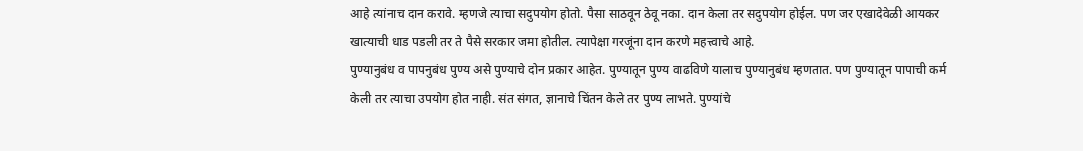आहे त्यांनाच दान करावे. म्हणजे त्याचा सदुपयोग होतो. पैसा साठवून ठेवू नका. दान केला तर सदुपयोग होईल. पण जर एखादेवेळी आयकर खात्याची धाड पडली तर ते पैसे सरकार जमा होतील. त्यापेक्षा गरजूंना दान करणे महत्त्वाचे आहे.
पुण्यानुबंध व पापनुबंध पुण्य असे पुण्याचे दोन प्रकार आहेत. पुण्यातून पुण्य वाढविणे यालाच पुण्यानुबंध म्हणतात. पण पुण्यातून पापाची कर्म केली तर त्याचा उपयोग होत नाही. संत संगत, ज्ञानाचे चिंतन केले तर पुण्य लाभते. पुण्यांचे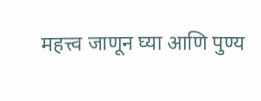महत्त्व जाणून घ्या आणि पुण्य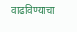वाढविण्याचा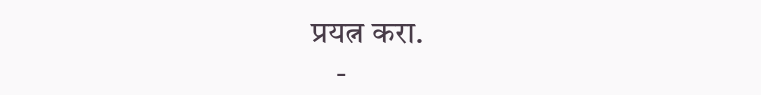प्रयत्न करा.
    -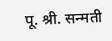पू. श्री. सन्मती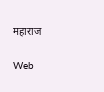महाराज

Web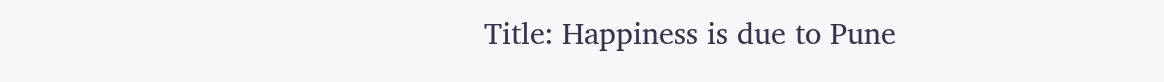Title: Happiness is due to Pune